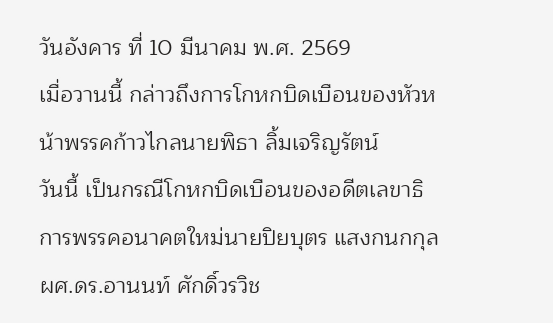วันอังคาร ที่ 10 มีนาคม พ.ศ. 2569
เมื่อวานนี้ กล่าวถึงการโกหกบิดเบือนของหัวหน้าพรรคก้าวไกลนายพิธา ลิ้มเจริญรัตน์
วันนี้ เป็นกรณีโกหกบิดเบือนของอดีตเลขาธิการพรรคอนาคตใหม่นายปิยบุตร แสงกนกกุล
ผศ.ดร.อานนท์ ศักดิ์วรวิช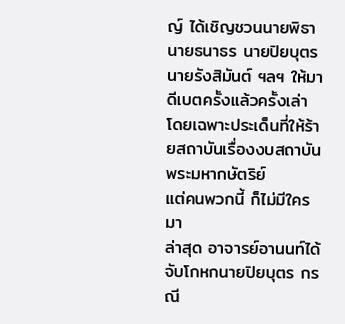ญ์ ได้เชิญชวนนายพิธา นายธนาธร นายปิยบุตร นายรังสิมันต์ ฯลฯ ให้มาดีเบตครั้งแล้วครั้งเล่า โดยเฉพาะประเด็นที่ให้ร้ายสถาบันเรื่องงบสถาบันพระมหากษัตริย์
แต่คนพวกนี้ ก็ไม่มีใครมา
ล่าสุด อาจารย์อานนท์ได้จับโกหกนายปิยบุตร กรณี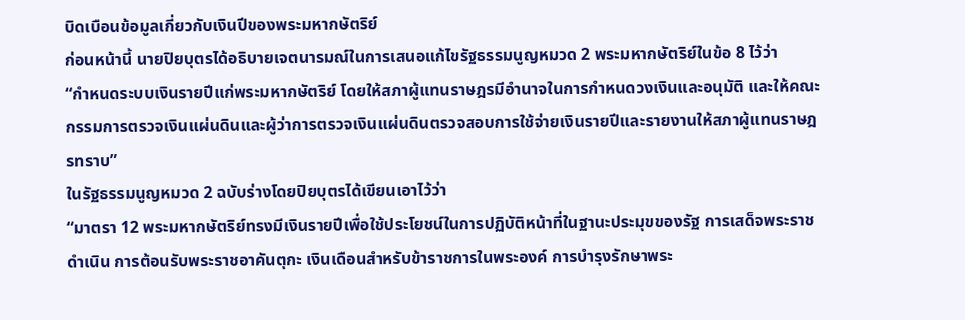บิดเบือนข้อมูลเกี่ยวกับเงินปีของพระมหากษัตริย์
ก่อนหน้านี้ นายปิยบุตรได้อธิบายเจตนารมณ์ในการเสนอแก้ไขรัฐธรรมนูญหมวด 2 พระมหากษัตริย์ในข้อ 8 ไว้ว่า
“กำหนดระบบเงินรายปีแก่พระมหากษัตริย์ โดยให้สภาผู้แทนราษฎรมีอำนาจในการกำหนดวงเงินและอนุมัติ และให้คณะกรรมการตรวจเงินแผ่นดินและผู้ว่าการตรวจเงินแผ่นดินตรวจสอบการใช้จ่ายเงินรายปีและรายงานให้สภาผู้แทนราษฎรทราบ”
ในรัฐธรรมนูญหมวด 2 ฉบับร่างโดยปิยบุตรได้เขียนเอาไว้ว่า
“มาตรา 12 พระมหากษัตริย์ทรงมีเงินรายปีเพื่อใช้ประโยชน์ในการปฏิบัติหน้าที่ในฐานะประมุขของรัฐ การเสด็จพระราชดำเนิน การต้อนรับพระราชอาคันตุกะ เงินเดือนสำหรับข้าราชการในพระองค์ การบำรุงรักษาพระ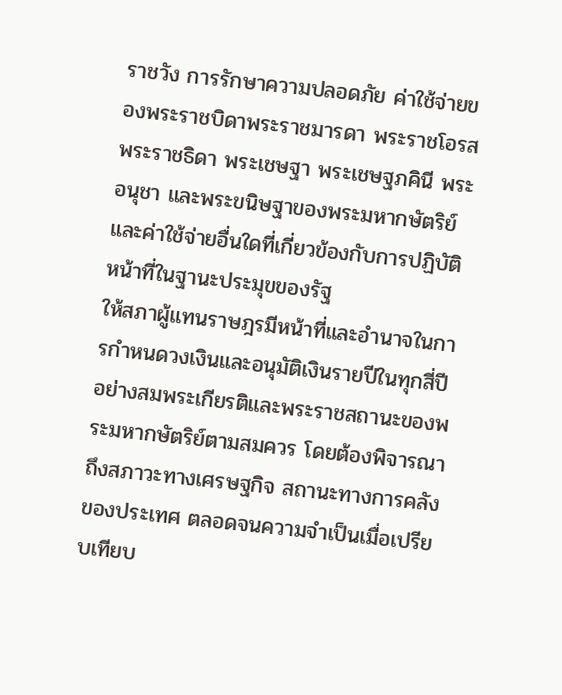ราชวัง การรักษาความปลอดภัย ค่าใช้จ่ายของพระราชบิดาพระราชมารดา พระราชโอรส พระราชธิดา พระเชษฐา พระเชษฐภคินี พระอนุชา และพระขนิษฐาของพระมหากษัตริย์ และค่าใช้จ่ายอื่นใดที่เกี่ยวข้องกับการปฏิบัติหน้าที่ในฐานะประมุขของรัฐ
ให้สภาผู้แทนราษฎรมีหน้าที่และอำนาจในการกำหนดวงเงินและอนุมัติเงินรายปีในทุกสี่ปีอย่างสมพระเกียรติและพระราชสถานะของพระมหากษัตริย์ตามสมควร โดยต้องพิจารณาถึงสภาวะทางเศรษฐกิจ สถานะทางการคลังของประเทศ ตลอดจนความจำเป็นเมื่อเปรียบเทียบ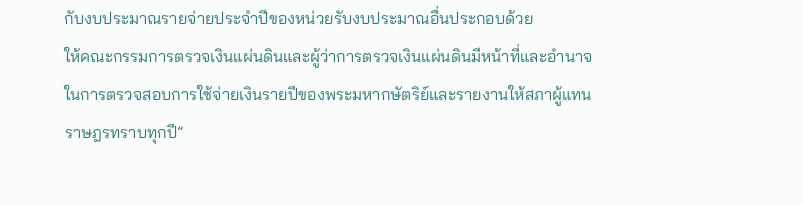กับงบประมาณรายจ่ายประจำปีของหน่วยรับงบประมาณอื่นประกอบด้วย
ให้คณะกรรมการตรวจเงินแผ่นดินและผู้ว่าการตรวจเงินแผ่นดินมีหน้าที่และอำนาจในการตรวจสอบการใช้จ่ายเงินรายปีของพระมหากษัตริย์และรายงานให้สภาผู้แทนราษฎรทราบทุกปี”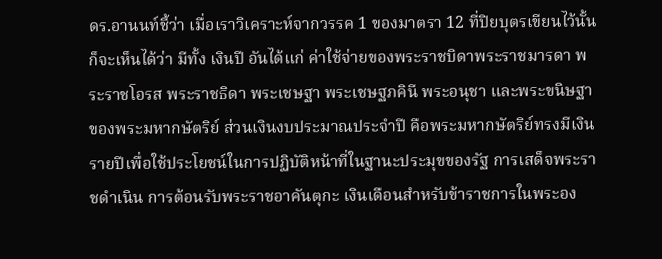ดร.อานนท์ชี้ว่า เมื่อเราวิเคราะห์จากวรรค 1 ของมาตรา 12 ที่ปิยบุตรเขียนไว้นั้น ก็จะเห็นได้ว่า มีทั้ง เงินปี อันได้แก่ ค่าใช้จ่ายของพระราชบิดาพระราชมารดา พระราชโอรส พระราชธิดา พระเชษฐา พระเชษฐภคินี พระอนุชา และพระขนิษฐาของพระมหากษัตริย์ ส่วนเงินงบประมาณประจำปี คือพระมหากษัตริย์ทรงมีเงินรายปีเพื่อใช้ประโยชน์ในการปฏิบัติหน้าที่ในฐานะประมุขของรัฐ การเสด็จพระราชดำเนิน การต้อนรับพระราชอาคันตุกะ เงินเดือนสำหรับข้าราชการในพระอง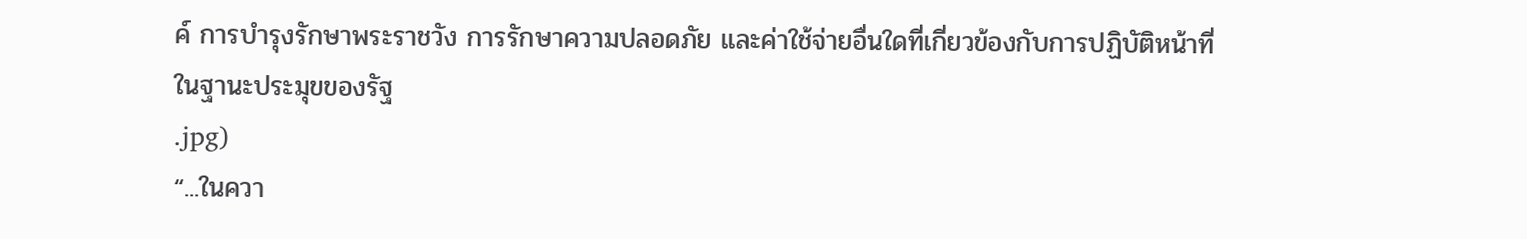ค์ การบำรุงรักษาพระราชวัง การรักษาความปลอดภัย และค่าใช้จ่ายอื่นใดที่เกี่ยวข้องกับการปฏิบัติหน้าที่ในฐานะประมุขของรัฐ
.jpg)
“...ในควา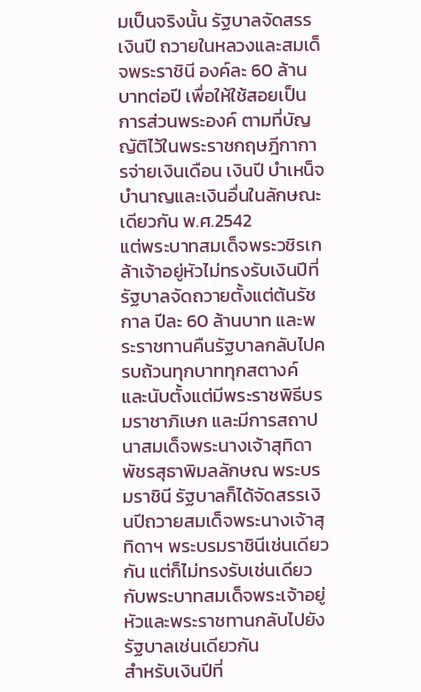มเป็นจริงนั้น รัฐบาลจัดสรรเงินปี ถวายในหลวงและสมเด็จพระราชินี องค์ละ 60 ล้านบาทต่อปี เพื่อให้ใช้สอยเป็นการส่วนพระองค์ ตามที่บัญญัติไว้ในพระราชกฤษฎีกาการจ่ายเงินเดือน เงินปี บำเหน็จ บำนาญและเงินอื่นในลักษณะเดียวกัน พ.ศ.2542
แต่พระบาทสมเด็จพระวชิรเกล้าเจ้าอยู่หัวไม่ทรงรับเงินปีที่รัฐบาลจัดถวายตั้งแต่ต้นรัชกาล ปีละ 60 ล้านบาท และพระราชทานคืนรัฐบาลกลับไปครบถ้วนทุกบาททุกสตางค์ และนับตั้งแต่มีพระราชพิธีบรมราชาภิเษก และมีการสถาปนาสมเด็จพระนางเจ้าสุทิดา พัชรสุธาพิมลลักษณ พระบรมราชินี รัฐบาลก็ได้จัดสรรเงินปีถวายสมเด็จพระนางเจ้าสุทิดาฯ พระบรมราชินีเช่นเดียวกัน แต่ก็ไม่ทรงรับเช่นเดียวกับพระบาทสมเด็จพระเจ้าอยู่หัวและพระราชทานกลับไปยังรัฐบาลเช่นเดียวกัน
สำหรับเงินปีที่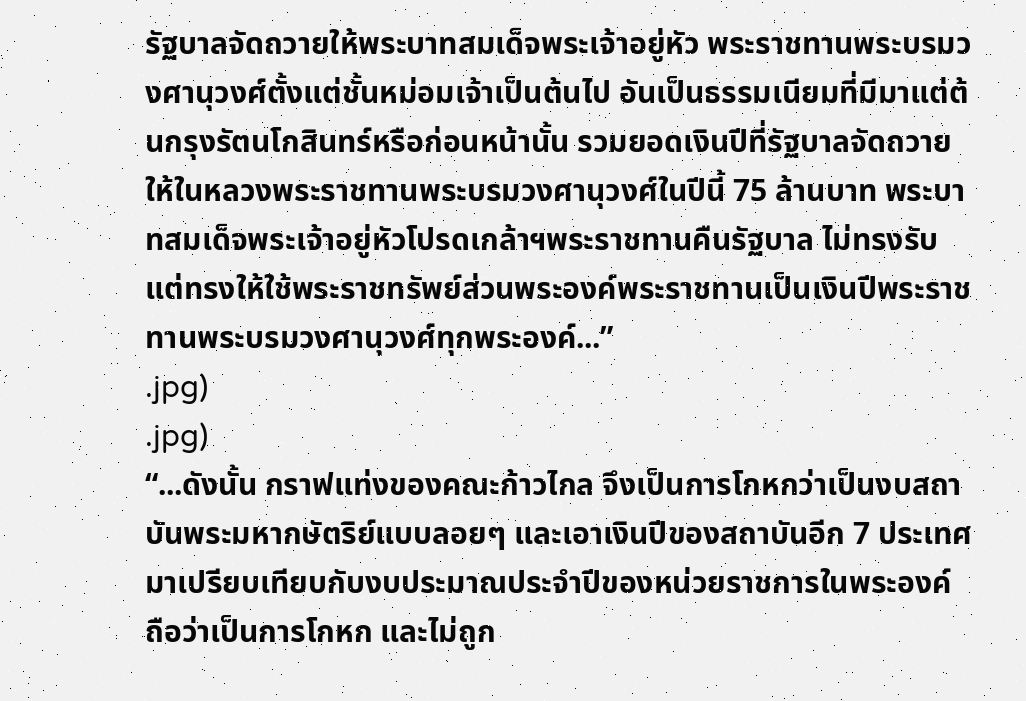รัฐบาลจัดถวายให้พระบาทสมเด็จพระเจ้าอยู่หัว พระราชทานพระบรมวงศานุวงศ์ตั้งแต่ชั้นหม่อมเจ้าเป็นต้นไป อันเป็นธรรมเนียมที่มีมาแต่ต้นกรุงรัตนโกสินทร์หรือก่อนหน้านั้น รวมยอดเงินปีที่รัฐบาลจัดถวายให้ในหลวงพระราชทานพระบรมวงศานุวงศ์ในปีนี้ 75 ล้านบาท พระบาทสมเด็จพระเจ้าอยู่หัวโปรดเกล้าฯพระราชทานคืนรัฐบาล ไม่ทรงรับ แต่ทรงให้ใช้พระราชทรัพย์ส่วนพระองค์พระราชทานเป็นเงินปีพระราชทานพระบรมวงศานุวงศ์ทุกพระองค์...”
.jpg)
.jpg)
“...ดังนั้น กราฟแท่งของคณะก้าวไกล จึงเป็นการโกหกว่าเป็นงบสถาบันพระมหากษัตริย์แบบลอยๆ และเอาเงินปีของสถาบันอีก 7 ประเทศมาเปรียบเทียบกับงบประมาณประจำปีของหน่วยราชการในพระองค์ ถือว่าเป็นการโกหก และไม่ถูก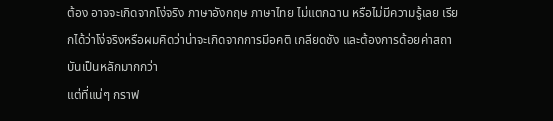ต้อง อาจจะเกิดจากโง่จริง ภาษาอังกฤษ ภาษาไทย ไม่แตกฉาน หรือไม่มีความรู้เลย เรียกได้ว่าโง่จริงหรือผมคิดว่าน่าจะเกิดจากการมีอคติ เกลียดชัง และต้องการด้อยค่าสถาบันเป็นหลักมากกว่า
แต่ที่แน่ๆ กราฟ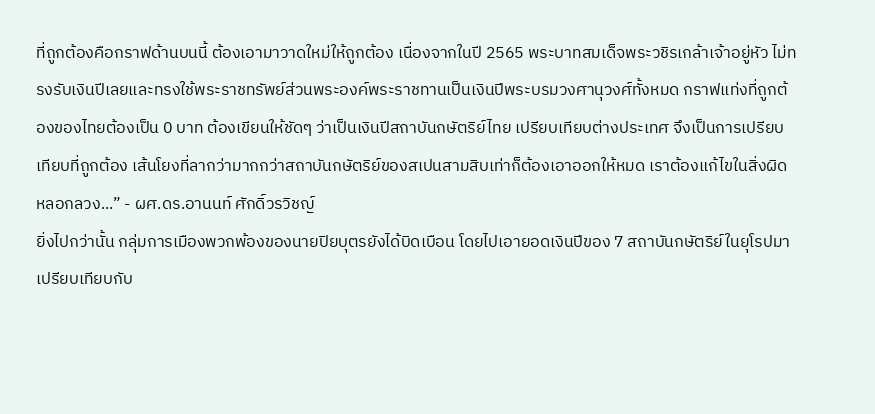ที่ถูกต้องคือกราฟด้านบนนี้ ต้องเอามาวาดใหม่ให้ถูกต้อง เนื่องจากในปี 2565 พระบาทสมเด็จพระวชิรเกล้าเจ้าอยู่หัว ไม่ทรงรับเงินปีเลยและทรงใช้พระราชทรัพย์ส่วนพระองค์พระราชทานเป็นเงินปีพระบรมวงศานุวงศ์ทั้งหมด กราฟแท่งที่ถูกต้องของไทยต้องเป็น 0 บาท ต้องเขียนให้ชัดๆ ว่าเป็นเงินปีสถาบันกษัตริย์ไทย เปรียบเทียบต่างประเทศ จึงเป็นการเปรียบเทียบที่ถูกต้อง เส้นโยงที่ลากว่ามากกว่าสถาบันกษัตริย์ของสเปนสามสิบเท่าก็ต้องเอาออกให้หมด เราต้องแก้ไขในสิ่งผิดหลอกลวง...” - ผศ.ดร.อานนท์ ศักดิ์วรวิชญ์
ยิ่งไปกว่านั้น กลุ่มการเมืองพวกพ้องของนายปิยบุตรยังได้บิดเบือน โดยไปเอายอดเงินปีของ 7 สถาบันกษัตริย์ในยุโรปมาเปรียบเทียบกับ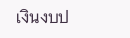เงินงบป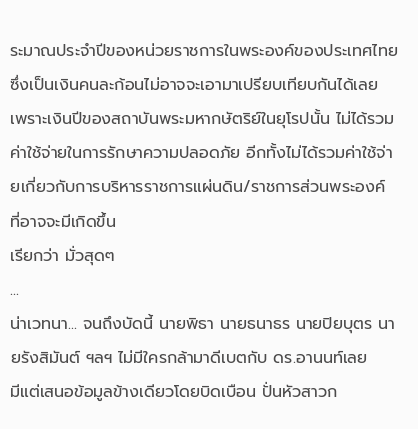ระมาณประจำปีของหน่วยราชการในพระองค์ของประเทศไทย ซึ่งเป็นเงินคนละก้อนไม่อาจจะเอามาเปรียบเทียบกันได้เลย เพราะเงินปีของสถาบันพระมหากษัตริย์ในยุโรปนั้น ไม่ได้รวมค่าใช้จ่ายในการรักษาความปลอดภัย อีกทั้งไม่ได้รวมค่าใช้จ่ายเกี่ยวกับการบริหารราชการแผ่นดิน/ราชการส่วนพระองค์ ที่อาจจะมีเกิดขึ้น
เรียกว่า มั่วสุดๆ
...
น่าเวทนา... จนถึงบัดนี้ นายพิธา นายธนาธร นายปิยบุตร นายรังสิมันต์ ฯลฯ ไม่มีใครกล้ามาดีเบตกับ ดร.อานนท์เลย
มีแต่เสนอข้อมูลข้างเดียวโดยบิดเบือน ปั่นหัวสาวก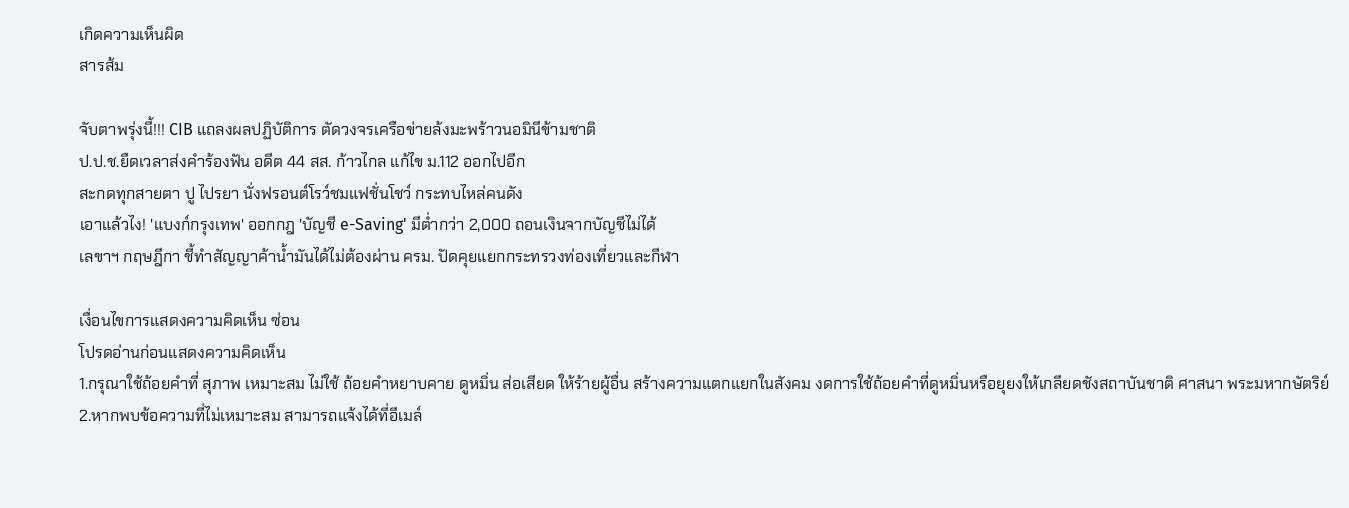เกิดความเห็นผิด
สารส้ม

จับตาพรุ่งนี้!!! CIB แถลงผลปฏิบัติการ ตัดวงจรเครือข่ายล้งมะพร้าวนอมินีข้ามชาติ
ป.ป.ช.ยืดเวลาส่งคำร้องฟัน อดีต 44 สส. ก้าวไกล แก้ไข ม.112 ออกไปอีก
สะกดทุกสายตา ปู ไปรยา นั่งฟรอนต์โรว์ชมแฟชั่นโชว์ กระทบไหล่คนดัง
เอาแล้วไง! 'แบงก์กรุงเทพ' ออกกฎ 'บัญชี e-Saving' มีต่ำกว่า 2,000 ถอนเงินจากบัญชีไม่ได้
เลขาฯ กฤษฎีกา ชี้ทำสัญญาค้าน้ำมันได้ไม่ต้องผ่าน ครม. ปัดคุยแยกกระทรวงท่องเที่ยวและกีฬา

เงื่อนไขการแสดงความคิดเห็น ซ่อน
โปรดอ่านก่อนแสดงความคิดเห็น
1.กรุณาใช้ถ้อยคำที่ สุภาพ เหมาะสม ไม่ใช้ ถ้อยคำหยาบคาย ดูหมิ่น ส่อเสียด ให้ร้ายผู้อื่น สร้างความแตกแยกในสังคม งดการใช้ถ้อยคำที่ดูหมิ่นหรือยุยงให้เกลียดชังสถาบันชาติ ศาสนา พระมหากษัตริย์
2.หากพบข้อความที่ไม่เหมาะสม สามารถแจ้งได้ที่อีเมล์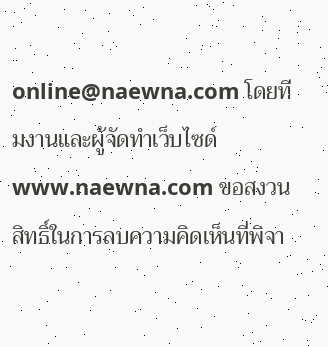online@naewna.com โดยทีมงานและผู้จัดทำเว็บไซด์ www.naewna.com ขอสงวนสิทธิ์ในการลบความคิดเห็นที่พิจา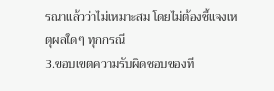รณาแล้วว่าไม่เหมาะสม โดยไม่ต้องชี้แจงเหตุผลใดๆ ทุกกรณี
3.ขอบเขตความรับผิดชอบของที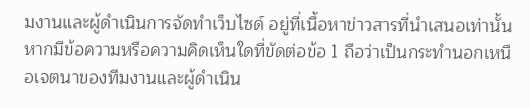มงานและผู้ดำเนินการจัดทำเว็บไซด์ อยู่ที่เนื้อหาข่าวสารที่นำเสนอเท่านั้น หากมีข้อความหรือความคิดเห็นใดที่ขัดต่อข้อ 1 ถือว่าเป็นกระทำนอกเหนือเจตนาของทีมงานและผู้ดำเนิน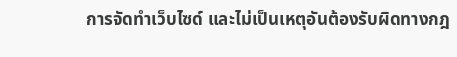การจัดทำเว็บไซด์ และไม่เป็นเหตุอันต้องรับผิดทางกฎ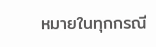หมายในทุกกรณี